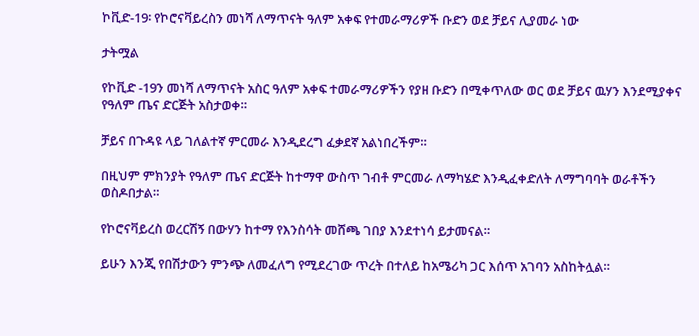ኮቪድ-19፡ የኮሮናቫይረስን መነሻ ለማጥናት ዓለም አቀፍ የተመራማሪዎች ቡድን ወደ ቻይና ሊያመራ ነው

ታትሟል

የኮቪድ -19ን መነሻ ለማጥናት አስር ዓለም አቀፍ ተመራማሪዎችን የያዘ ቡድን በሚቀጥለው ወር ወደ ቻይና ዉሃን እንደሚያቀና የዓለም ጤና ድርጅት አስታወቀ።

ቻይና በጉዳዩ ላይ ገለልተኛ ምርመራ እንዲደረግ ፈቃደኛ አልነበረችም።

በዚህም ምክንያት የዓለም ጤና ድርጅት ከተማዋ ውስጥ ገብቶ ምርመራ ለማካሄድ እንዲፈቀድለት ለማግባባት ወራቶችን ወስዶበታል።

የኮሮናቫይረስ ወረርሽኝ በውሃን ከተማ የእንስሳት መሸጫ ገበያ እንደተነሳ ይታመናል።

ይሁን እንጂ የበሽታውን ምንጭ ለመፈለግ የሚደረገው ጥረት በተለይ ከአሜሪካ ጋር እሰጥ አገባን አስከትሏል።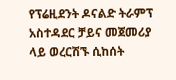የፕሬዚደንት ዶናልድ ትራምፕ አስተዳደር ቻይና መጀመሪያ ላይ ወረርሽኙ ሲከሰት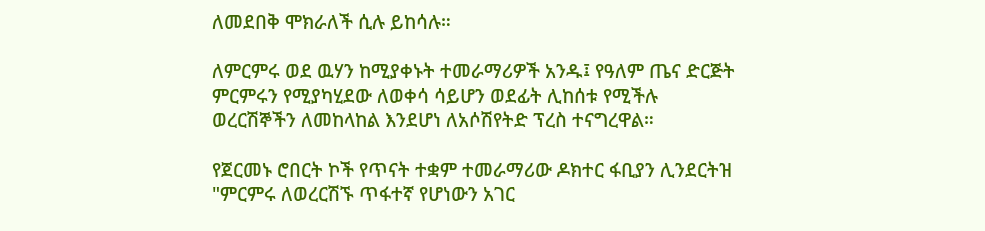ለመደበቅ ሞክራለች ሲሉ ይከሳሉ።

ለምርምሩ ወደ ዉሃን ከሚያቀኑት ተመራማሪዎች አንዱ፤ የዓለም ጤና ድርጅት ምርምሩን የሚያካሂደው ለወቀሳ ሳይሆን ወደፊት ሊከሰቱ የሚችሉ ወረርሽኞችን ለመከላከል እንደሆነ ለአሶሽየትድ ፕረስ ተናግረዋል።

የጀርመኑ ሮበርት ኮች የጥናት ተቋም ተመራማሪው ዶክተር ፋቢያን ሊንደርትዝ "ምርምሩ ለወረርሽኙ ጥፋተኛ የሆነውን አገር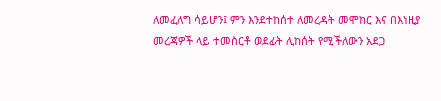ለመፈለግ ሳይሆን፤ ምን እንደተከሰተ ለመረዳት መሞከር እና በእነዚያ መረጃዎች ላይ ተመስርቶ ወደፊት ሊከሰት የሚችለውን አደጋ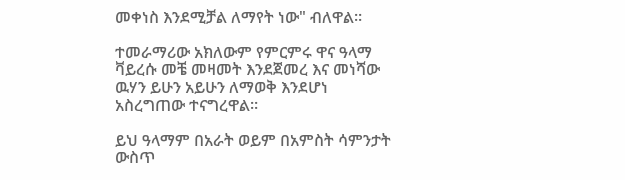መቀነስ እንደሚቻል ለማየት ነው" ብለዋል።

ተመራማሪው አክለውም የምርምሩ ዋና ዓላማ ቫይረሱ መቼ መዛመት እንደጀመረ እና መነሻው ዉሃን ይሁን አይሁን ለማወቅ እንደሆነ አስረግጠው ተናግረዋል።

ይህ ዓላማም በአራት ወይም በአምስት ሳምንታት ውስጥ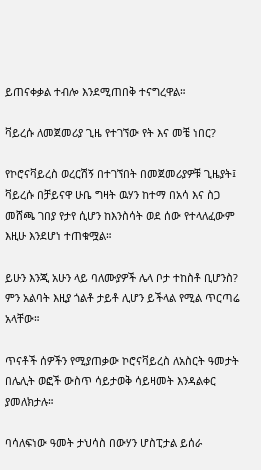ይጠናቀቃል ተብሎ እንደሚጠበቅ ተናግረዋል።

ቫይረሱ ለመጀመሪያ ጊዜ የተገኘው የት እና መቼ ነበር?

የኮሮናቫይረስ ወረርሽኝ በተገኘበት በመጀመሪያዎቹ ጊዜያት፤ ቫይረሱ በቻይናዋ ሁቤ ግዛት ዉሃን ከተማ በአሳ እና ስጋ መሸጫ ገበያ የታየ ሲሆን ከእንስሳት ወደ ሰው የተላለፈውም እዚሁ እንደሆነ ተጠቁሟል።

ይሁን እንጂ አሁን ላይ ባለሙያዎች ሌላ ቦታ ተከስቶ ቢሆንስ? ምን አልባት እዚያ ጎልቶ ታይቶ ሊሆን ይችላል የሚል ጥርጣሬ አላቸው።

ጥናቶች ሰዎችን የሚያጠቃው ኮሮናቫይረስ ለአስርት ዓመታት በሌሊት ወፎች ውስጥ ሳይታወቅ ሳይዛመት እንዳልቀር ያመለክታሉ።

ባሳለፍነው ዓመት ታህሳስ በውሃን ሆስፒታል ይሰራ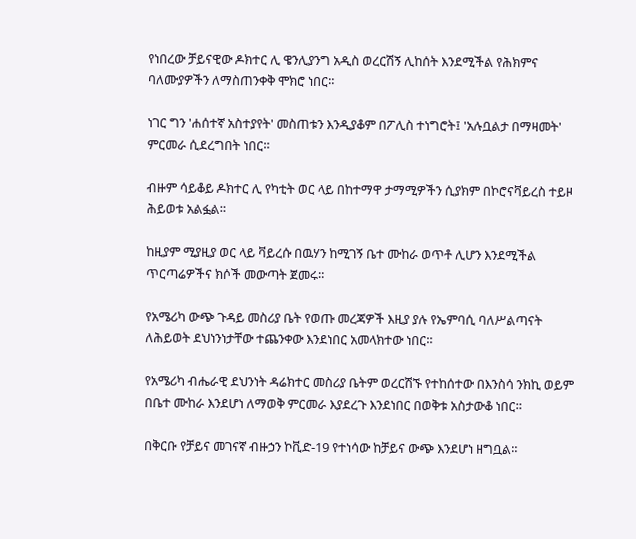የነበረው ቻይናዊው ዶክተር ሊ ዌንሊያንግ አዲስ ወረርሽኝ ሊከሰት እንደሚችል የሕክምና ባለሙያዎችን ለማስጠንቀቅ ሞክሮ ነበር።

ነገር ግን 'ሐሰተኛ አስተያየት' መስጠቱን እንዲያቆም በፖሊስ ተነግሮት፤ 'አሉቧልታ በማዛመት' ምርመራ ሲደረግበት ነበር።

ብዙም ሳይቆይ ዶክተር ሊ የካቲት ወር ላይ በከተማዋ ታማሚዎችን ሲያክም በኮሮናቫይረስ ተይዞ ሕይወቱ አልፏል።

ከዚያም ሚያዚያ ወር ላይ ቫይረሱ በዉሃን ከሚገኝ ቤተ ሙከራ ወጥቶ ሊሆን እንደሚችል ጥርጣሬዎችና ክሶች መውጣት ጀመሩ።

የአሜሪካ ውጭ ጉዳይ መስሪያ ቤት የወጡ መረጃዎች እዚያ ያሉ የኤምባሲ ባለሥልጣናት ለሕይወት ደህነንነታቸው ተጨንቀው እንደነበር አመላክተው ነበር።

የአሜሪካ ብሔራዊ ደህንነት ዳሬክተር መስሪያ ቤትም ወረርሽኙ የተከሰተው በእንስሳ ንክኪ ወይም በቤተ ሙከራ እንደሆነ ለማወቅ ምርመራ እያደረጉ እንደነበር በወቅቱ አስታውቆ ነበር።

በቅርቡ የቻይና መገናኛ ብዙኃን ኮቪድ-19 የተነሳው ከቻይና ውጭ እንደሆነ ዘግቧል።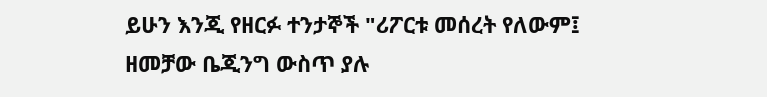ይሁን እንጂ የዘርፉ ተንታኞች "ሪፖርቱ መሰረት የለውም፤ ዘመቻው ቤጂንግ ውስጥ ያሉ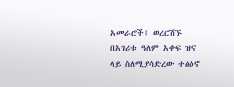አመራሮች፤ ወረርሽኙ በአገሪቱ ዓለም አቀፍ ዝና ላይ ስለሚያሳድረው ተፅዕኖ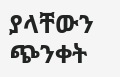ያላቸውን ጭንቀት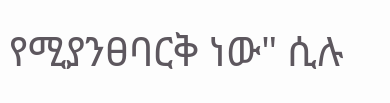የሚያንፀባርቅ ነው" ሲሉ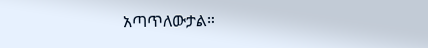አጣጥለውታል።